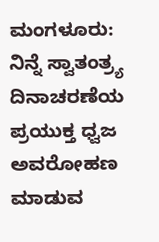ಮಂಗಳೂರು: ನಿನ್ನೆ ಸ್ವಾತಂತ್ರ್ಯ ದಿನಾಚರಣೆಯ ಪ್ರಯುಕ್ತ ಧ್ವಜ ಅವರೋಹಣ ಮಾಡುವ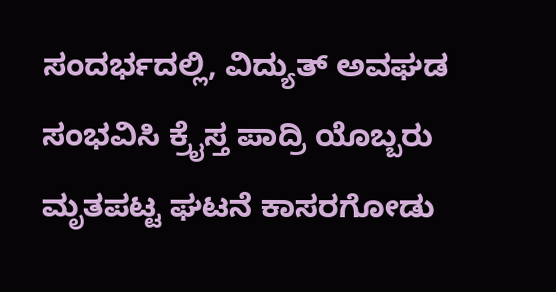ಸಂದರ್ಭದಲ್ಲಿ, ವಿದ್ಯುತ್ ಅವಘಡ ಸಂಭವಿಸಿ ಕ್ರೈಸ್ತ ಪಾದ್ರಿ ಯೊಬ್ಬರು ಮೃತಪಟ್ಟ ಘಟನೆ ಕಾಸರಗೋಡು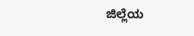ಜಿಲ್ಲೆಯ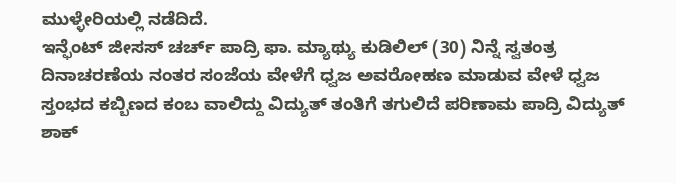ಮುಳ್ಳೇರಿಯಲ್ಲಿ ನಡೆದಿದೆ.
ಇನ್ಫೆಂಟ್ ಜೀಸಸ್ ಚರ್ಚ್ ಪಾದ್ರಿ ಫಾ. ಮ್ಯಾಥ್ಯು ಕುಡಿಲಿಲ್ (30) ನಿನ್ನೆ ಸ್ವತಂತ್ರ ದಿನಾಚರಣೆಯ ನಂತರ ಸಂಜೆಯ ವೇಳೆಗೆ ಧ್ವಜ ಅವರೋಹಣ ಮಾಡುವ ವೇಳೆ ಧ್ವಜ ಸ್ತಂಭದ ಕಬ್ಬಿಣದ ಕಂಬ ವಾಲಿದ್ದು ವಿದ್ಯುತ್ ತಂತಿಗೆ ತಗುಲಿದೆ ಪರಿಣಾಮ ಪಾದ್ರಿ ವಿದ್ಯುತ್ ಶಾಕ್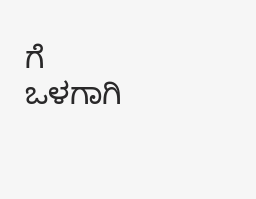ಗೆ ಒಳಗಾಗಿ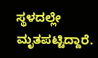ಸ್ಥಳದಲ್ಲೇ ಮೃತಪಟ್ಟಿದ್ದಾರೆ.